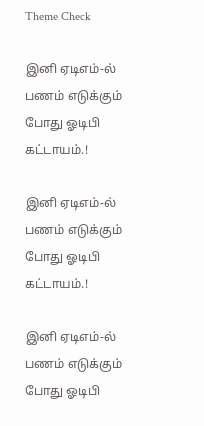Theme Check

இனி ஏடிஎம்-ல் பணம் எடுக்கும் போது ஓடிபி கட்டாயம்.!

இனி ஏடிஎம்-ல் பணம் எடுக்கும் போது ஓடிபி கட்டாயம்.!

இனி ஏடிஎம்-ல் பணம் எடுக்கும் போது ஓடிபி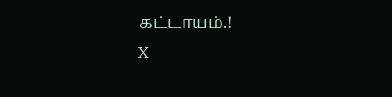கட்டாயம்.!
X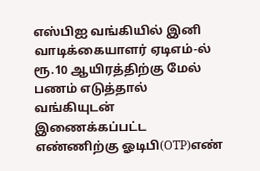எஸ்பிஐ வங்கியில் இனி வாடிக்கையாளர் ஏடிஎம்-ல் ரூ.10 ஆயிரத்திற்கு மேல் பணம் எடுத்தால் வங்கியுடன் இணைக்கப்பட்ட எண்ணிற்கு ஓடிபி(OTP)எண்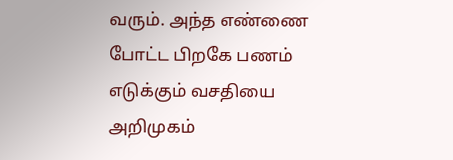வரும். அந்த எண்ணை போட்ட பிறகே பணம் எடுக்கும் வசதியை அறிமுகம்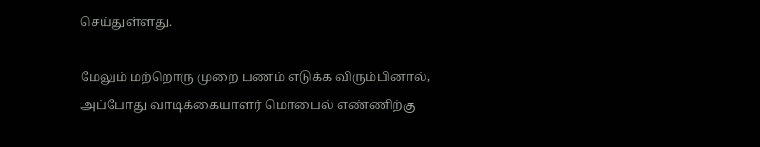செய்துள்ளது.

மேலும் மற்றொரு முறை பணம் எடுக்க விரும்பினால், அப்போது வாடிக்கையாளர் மொபைல் எண்ணிற்கு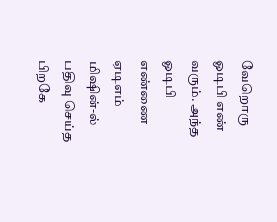வேறொரு ஓடிபி எண் வரும். அந்த ஓடிபி எண்ணை ஏடிஎம் மிஷின்-ல் பதிவு செய்த பிறகே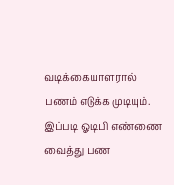வடிக்கையாளரால் பணம் எடுக்க முடியும். இப்படி ஓடிபி எண்ணை வைத்து பண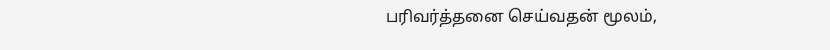பரிவர்த்தனை செய்வதன் மூலம்,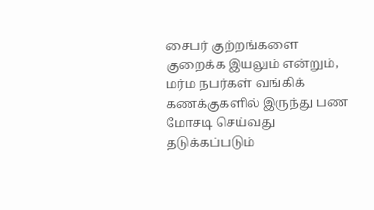சைபர் குற்றங்களை குறைக்க இயலும் என்றும், மர்ம நபர்கள் வங்கிக் கணக்குகளில் இருந்து பண மோசடி செய்வது தடுக்கப்படும்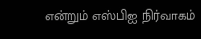என்றும் எஸ்பிஐ நிர்வாகம்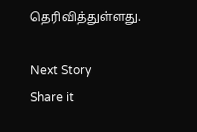தெரிவித்துள்ளது.

Next Story
Share it